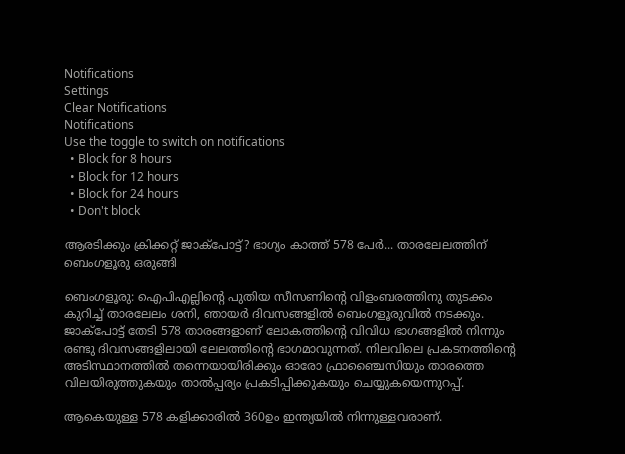Notifications
Settings
Clear Notifications
Notifications
Use the toggle to switch on notifications
  • Block for 8 hours
  • Block for 12 hours
  • Block for 24 hours
  • Don't block

ആരടിക്കും ക്രിക്കറ്റ് ജാക്‌പോട്ട്? ഭാഗ്യം കാത്ത് 578 പേര്‍... താരലേലത്തിന് ബെംഗളൂരു ഒരുങ്ങി

ബെംഗളൂരു: ഐപിഎല്ലിന്റെ പുതിയ സീസണിന്റെ വിളംബരത്തിനു തുടക്കം കുറിച്ച് താരലേലം ശനി, ഞായര്‍ ദിവസങ്ങളില്‍ ബെംഗളൂരുവില്‍ നടക്കും. ജാക്‌പോട്ട് തേടി 578 താരങ്ങളാണ് ലോകത്തിന്റെ വിവിധ ഭാഗങ്ങളില്‍ നിന്നും രണ്ടു ദിവസങ്ങളിലായി ലേലത്തിന്റെ ഭാഗമാവുന്നത്. നിലവിലെ പ്രകടനത്തിന്റെ അടിസ്ഥാനത്തില്‍ തന്നെയായിരിക്കും ഓരോ ഫ്രാഞ്ചൈസിയും താരത്തെ വിലയിരുത്തുകയും താല്‍പ്പര്യം പ്രകടിപ്പിക്കുകയും ചെയ്യുകയെന്നുറപ്പ്.

ആകെയുള്ള 578 കളിക്കാരില്‍ 360ഉം ഇന്ത്യയില്‍ നിന്നുള്ളവരാണ്.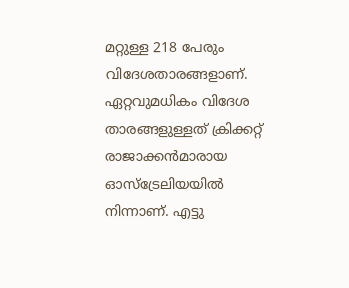മറ്റുള്ള 218 പേരും വിദേശതാരങ്ങളാണ്. ഏറ്റവുമധികം വിദേശ താരങ്ങളുള്ളത് ക്രിക്കറ്റ് രാജാക്കന്‍മാരായ ഓസ്‌ട്രേലിയയില്‍ നിന്നാണ്. എട്ടു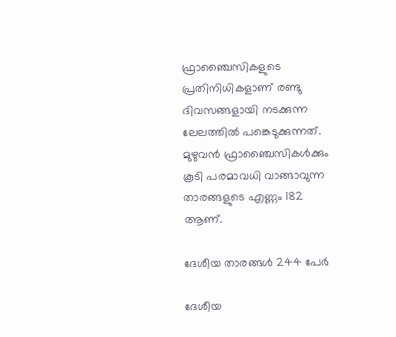ഫ്രാഞ്ചൈസികളുടെ പ്രതിനിധികളാണ് രണ്ടു ദിവസങ്ങളായി നടക്കുന്ന ലേലത്തില്‍ പങ്കെടുക്കുന്നത്. മുഴുവന്‍ ഫ്രാഞ്ചൈസികള്‍ക്കും കൂടി പരമാവധി വാങ്ങാവുന്ന താരങ്ങളുടെ എണ്ണം 182 ആണ്.

ദേശീയ താരങ്ങള്‍ 244 പേര്‍

ദേശീയ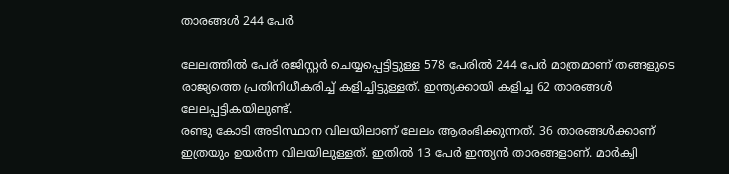താരങ്ങള്‍ 244 പേര്‍

ലേലത്തില്‍ പേര് രജിസ്റ്റര്‍ ചെയ്യപ്പെട്ടിട്ടുള്ള 578 പേരില്‍ 244 പേര്‍ മാത്രമാണ് തങ്ങളുടെ രാജ്യത്തെ പ്രതിനിധീകരിച്ച് കളിച്ചിട്ടുള്ളത്. ഇന്ത്യക്കായി കളിച്ച 62 താരങ്ങള്‍ ലേലപ്പട്ടികയിലുണ്ട്.
രണ്ടു കോടി അടിസ്ഥാന വിലയിലാണ് ലേലം ആരംഭിക്കുന്നത്. 36 താരങ്ങള്‍ക്കാണ് ഇത്രയും ഉയര്‍ന്ന വിലയിലുള്ളത്. ഇതില്‍ 13 പേര്‍ ഇന്ത്യന്‍ താരങ്ങളാണ്. മാര്‍ക്വി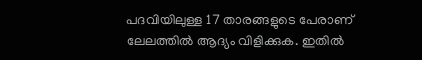പദവിയിലുള്ള 17 താരങ്ങളുടെ പേരാണ് ലേലത്തില്‍ ആദ്യം വിളിക്കുക. ഇതില്‍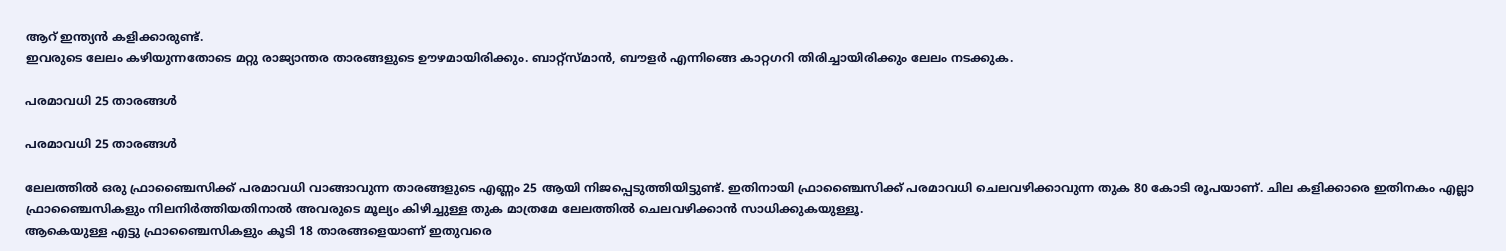ആറ് ഇന്ത്യന്‍ കളിക്കാരുണ്ട്.
ഇവരുടെ ലേലം കഴിയുന്നതോടെ മറ്റു രാജ്യാന്തര താരങ്ങളുടെ ഊഴമായിരിക്കും. ബാറ്റ്‌സ്മാന്‍, ബൗളര്‍ എന്നിങ്ങെ കാറ്റഗറി തിരിച്ചായിരിക്കും ലേലം നടക്കുക.

പരമാവധി 25 താരങ്ങള്‍

പരമാവധി 25 താരങ്ങള്‍

ലേലത്തില്‍ ഒരു ഫ്രാഞ്ചൈസിക്ക് പരമാവധി വാങ്ങാവുന്ന താരങ്ങളുടെ എണ്ണം 25 ആയി നിജപ്പെടുത്തിയിട്ടുണ്ട്. ഇതിനായി ഫ്രാഞ്ചൈസിക്ക് പരമാവധി ചെലവഴിക്കാവുന്ന തുക 80 കോടി രൂപയാണ്. ചില കളിക്കാരെ ഇതിനകം എല്ലാ ഫ്രാഞ്ചൈസികളും നിലനിര്‍ത്തിയതിനാല്‍ അവരുടെ മൂല്യം കിഴിച്ചുള്ള തുക മാത്രമേ ലേലത്തില്‍ ചെലവഴിക്കാന്‍ സാധിക്കുകയുള്ളൂ.
ആകെയുള്ള എട്ടു ഫ്രാഞ്ചൈസികളും കൂടി 18 താരങ്ങളെയാണ് ഇതുവരെ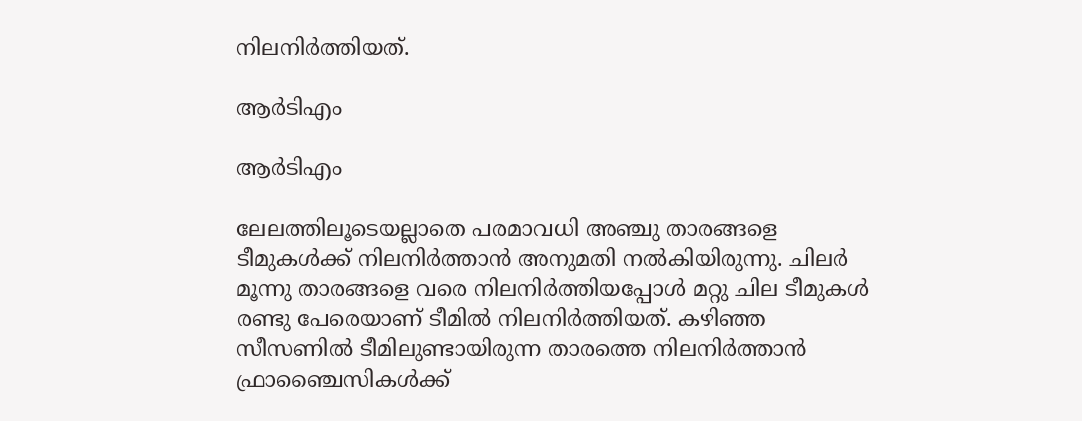നിലനിര്‍ത്തിയത്.

ആര്‍ടിഎം

ആര്‍ടിഎം

ലേലത്തിലൂടെയല്ലാതെ പരമാവധി അഞ്ചു താരങ്ങളെ ടീമുകള്‍ക്ക് നിലനിര്‍ത്താന്‍ അനുമതി നല്‍കിയിരുന്നു. ചിലര്‍ മൂന്നു താരങ്ങളെ വരെ നിലനിര്‍ത്തിയപ്പോള്‍ മറ്റു ചില ടീമുകള്‍ രണ്ടു പേരെയാണ് ടീമില്‍ നിലനിര്‍ത്തിയത്. കഴിഞ്ഞ സീസണില്‍ ടീമിലുണ്ടായിരുന്ന താരത്തെ നിലനിര്‍ത്താന്‍ ഫ്രാഞ്ചൈസികള്‍ക്ക്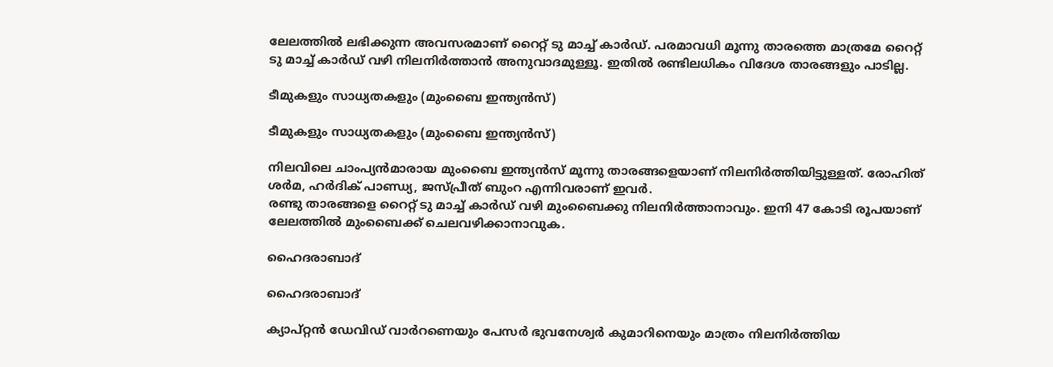ലേലത്തില്‍ ലഭിക്കുന്ന അവസരമാണ് റൈറ്റ് ടു മാച്ച് കാര്‍ഡ്. പരമാവധി മൂന്നു താരത്തെ മാത്രമേ റൈറ്റ് ടു മാച്ച് കാര്‍ഡ് വഴി നിലനിര്‍ത്താന്‍ അനുവാദമുള്ളൂ. ഇതില്‍ രണ്ടിലധികം വിദേശ താരങ്ങളും പാടില്ല.

ടീമുകളും സാധ്യതകളും (മുംബൈ ഇന്ത്യന്‍സ്)

ടീമുകളും സാധ്യതകളും (മുംബൈ ഇന്ത്യന്‍സ്)

നിലവിലെ ചാംപ്യന്‍മാരായ മുംബൈ ഇന്ത്യന്‍സ് മൂന്നു താരങ്ങളെയാണ് നിലനിര്‍ത്തിയിട്ടുള്ളത്. രോഹിത് ശര്‍മ, ഹര്‍ദിക് പാണ്ഡ്യ, ജസ്പ്രീത് ബുംറ എന്നിവരാണ് ഇവര്‍.
രണ്ടു താരങ്ങളെ റൈറ്റ് ടു മാച്ച് കാര്‍ഡ് വഴി മുംബൈക്കു നിലനിര്‍ത്താനാവും. ഇനി 47 കോടി രൂപയാണ് ലേലത്തില്‍ മുംബൈക്ക് ചെലവഴിക്കാനാവുക.

ഹൈദരാബാദ്

ഹൈദരാബാദ്

ക്യാപ്റ്റന്‍ ഡേവിഡ് വാര്‍റണെയും പേസര്‍ ഭുവനേശ്വര്‍ കുമാറിനെയും മാത്രം നിലനിര്‍ത്തിയ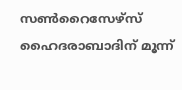സണ്‍റൈസേഴ്‌സ് ഹൈദരാബാദിന് മൂന്ന്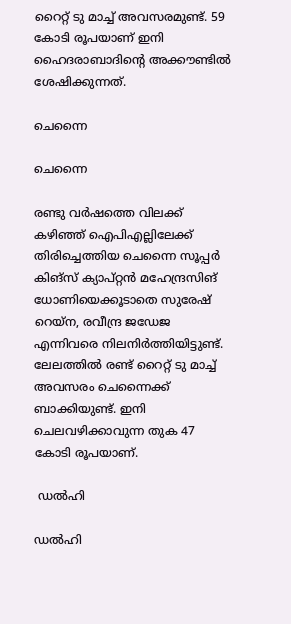റൈറ്റ് ടു മാച്ച് അവസരമുണ്ട്. 59 കോടി രൂപയാണ് ഇനി ഹൈദരാബാദിന്റെ അക്കൗണ്ടില്‍ ശേഷിക്കുന്നത്.

ചെന്നൈ

ചെന്നൈ

രണ്ടു വര്‍ഷത്തെ വിലക്ക് കഴിഞ്ഞ് ഐപിഎല്ലിലേക്ക് തിരിച്ചെത്തിയ ചെന്നൈ സൂപ്പര്‍ കിങ്‌സ് ക്യാപ്റ്റന്‍ മഹേന്ദ്രസിങ് ധോണിയെക്കൂടാതെ സുരേഷ് റെയ്‌ന, രവീന്ദ്ര ജഡേജ എന്നിവരെ നിലനിര്‍ത്തിയിട്ടുണ്ട്. ലേലത്തില്‍ രണ്ട് റൈറ്റ് ടു മാച്ച് അവസരം ചെന്നൈക്ക് ബാക്കിയുണ്ട്. ഇനി ചെലവഴിക്കാവുന്ന തുക 47 കോടി രൂപയാണ്.

 ഡല്‍ഹി

ഡല്‍ഹി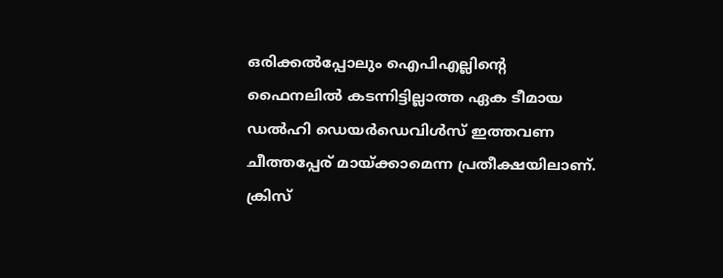ഒരിക്കല്‍പ്പോലും ഐപിഎല്ലിന്റെ ഫൈനലില്‍ കടന്നിട്ടില്ലാത്ത ഏക ടീമായ ഡല്‍ഹി ഡെയര്‍ഡെവിള്‍സ് ഇത്തവണ ചീത്തപ്പേര് മായ്ക്കാമെന്ന പ്രതീക്ഷയിലാണ്. ക്രിസ്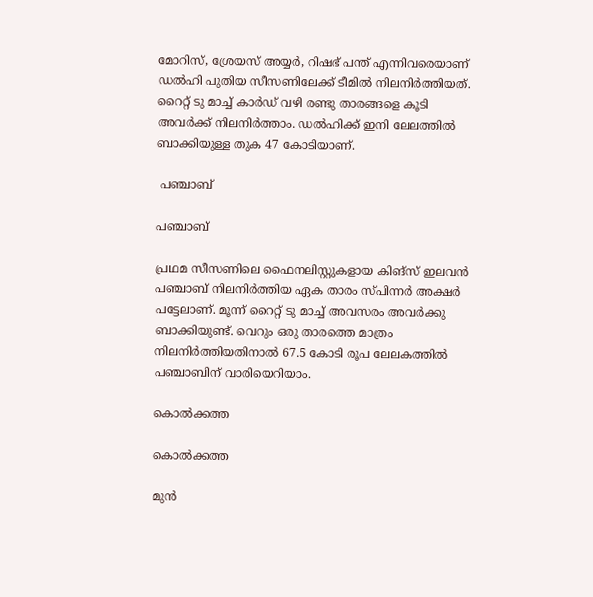മോറിസ്, ശ്രേയസ് അയ്യര്‍, റിഷഭ് പന്ത് എന്നിവരെയാണ് ഡല്‍ഹി പുതിയ സീസണിലേക്ക് ടീമില്‍ നിലനിര്‍ത്തിയത്.
റൈറ്റ് ടു മാച്ച് കാര്‍ഡ് വഴി രണ്ടു താരങ്ങളെ കൂടി അവര്‍ക്ക് നിലനിര്‍ത്താം. ഡല്‍ഹിക്ക് ഇനി ലേലത്തില്‍ ബാക്കിയുള്ള തുക 47 കോടിയാണ്.

 പഞ്ചാബ്

പഞ്ചാബ്

പ്രഥമ സീസണിലെ ഫൈനലിസ്റ്റുകളായ കിങ്‌സ് ഇലവന്‍ പഞ്ചാബ് നിലനിര്‍ത്തിയ ഏക താരം സ്പിന്നര്‍ അക്ഷര്‍ പട്ടേലാണ്. മൂന്ന് റൈറ്റ് ടു മാച്ച് അവസരം അവര്‍ക്കു ബാക്കിയുണ്ട്. വെറും ഒരു താരത്തെ മാത്രം നിലനിര്‍ത്തിയതിനാല്‍ 67.5 കോടി രൂപ ലേലകത്തില്‍ പഞ്ചാബിന് വാരിയെറിയാം.

കൊല്‍ക്കത്ത

കൊല്‍ക്കത്ത

മുന്‍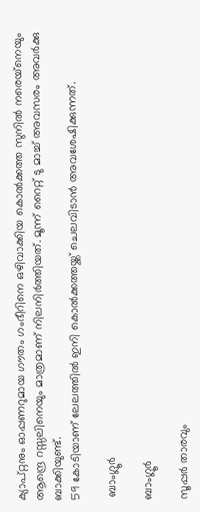ക്യാപ്റ്റനും ഓപ്പണറുമായ ഗൗതം ഗംഭീറിനെ ഒഴിവാക്കിയ കൊല്‍ക്കത്ത സുനില്‍ നരെയ്‌നെയും ആന്ദ്രെ റസ്സലിനെയും മാത്രമാണ് നിലനിര്‍ത്തിയത്. മൂന്ന് റൈറ്റ് ടു മാച്ച് അവസരം അവര്‍ക്കു ബാക്കിയുണ്ട്.
59 കോടിയാണ് ലേലത്തില്‍ ഇനി കൊല്‍ക്കത്തയ്ക്ക് ചെലവിടാന്‍ അവശേഷിക്കുന്നത്.

 ബാംഗ്ലൂര്‍

ബാംഗ്ലൂര്‍

സൂപ്പര്‍ താരവും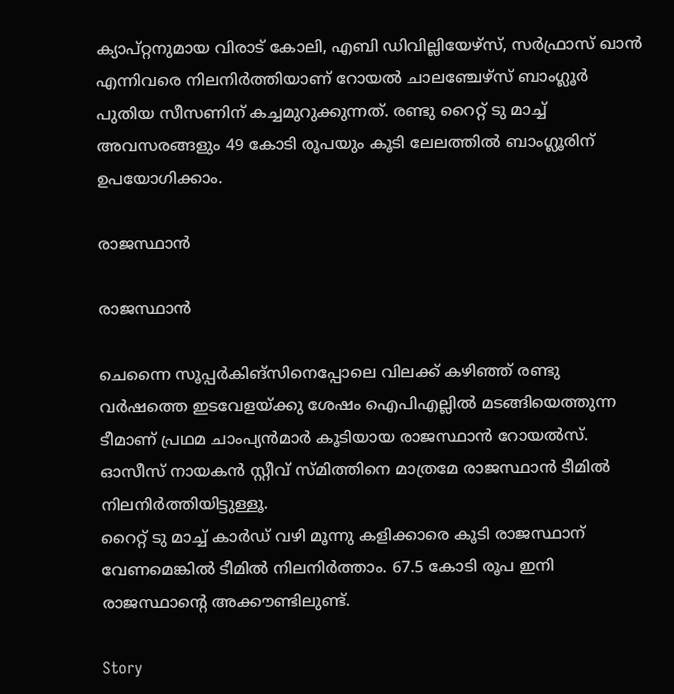ക്യാപ്റ്റനുമായ വിരാട് കോലി, എബി ഡിവില്ലിയേഴ്‌സ്, സര്‍ഫ്രാസ് ഖാന്‍ എന്നിവരെ നിലനിര്‍ത്തിയാണ് റോയല്‍ ചാലഞ്ചേഴ്‌സ് ബാംഗ്ലൂര്‍ പുതിയ സീസണിന് കച്ചമുറുക്കുന്നത്. രണ്ടു റൈറ്റ് ടു മാച്ച് അവസരങ്ങളും 49 കോടി രൂപയും കൂടി ലേലത്തില്‍ ബാംഗ്ലൂരിന് ഉപയോഗിക്കാം.

രാജസ്ഥാന്‍

രാജസ്ഥാന്‍

ചെന്നൈ സൂപ്പര്‍കിങ്‌സിനെപ്പോലെ വിലക്ക് കഴിഞ്ഞ് രണ്ടു വര്‍ഷത്തെ ഇടവേളയ്ക്കു ശേഷം ഐപിഎല്ലില്‍ മടങ്ങിയെത്തുന്ന ടീമാണ് പ്രഥമ ചാംപ്യന്‍മാര്‍ കൂടിയായ രാജസ്ഥാന്‍ റോയല്‍സ്. ഓസീസ് നായകന്‍ സ്റ്റീവ് സ്മിത്തിനെ മാത്രമേ രാജസ്ഥാന്‍ ടീമില്‍ നിലനിര്‍ത്തിയിട്ടുള്ളൂ.
റൈറ്റ് ടു മാച്ച് കാര്‍ഡ് വഴി മൂന്നു കളിക്കാരെ കൂടി രാജസ്ഥാന് വേണമെങ്കില്‍ ടീമില്‍ നിലനിര്‍ത്താം. 67.5 കോടി രൂപ ഇനി രാജസ്ഥാന്റെ അക്കൗണ്ടിലുണ്ട്.

Story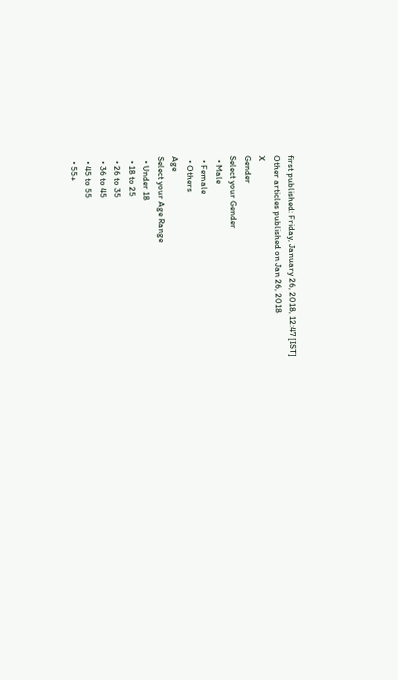first published: Friday, January 26, 2018, 12:47 [IST]
Other articles published on Jan 26, 2018
X
Gender
Select your Gender
  • Male
  • Female
  • Others
Age
Select your Age Range
  • Under 18
  • 18 to 25
  • 26 to 35
  • 36 to 45
  • 45 to 55
  • 55+